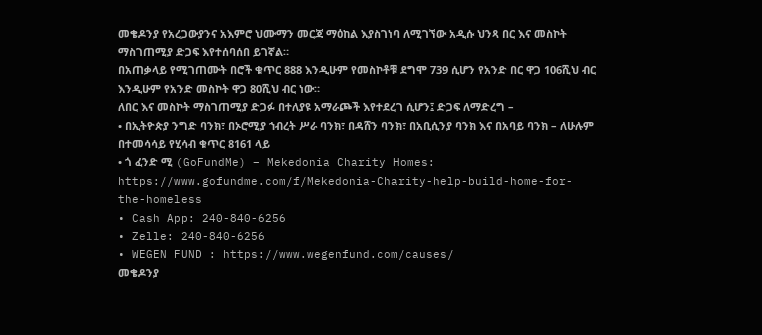መቄዶንያ የአረጋውያንና አእምሮ ህሙማን መርጃ ማዕከል እያስገነባ ለሚገኘው አዲሱ ህንጻ በር እና መስኮት ማስገጠሚያ ድጋፍ እየተሰባሰበ ይገኛል።
በአጠቃላይ የሚገጠሙት በሮች ቁጥር 888 እንዲሁም የመስኮቶቹ ደግሞ 739 ሲሆን የአንድ በር ዋጋ 106ሺህ ብር እንዲሁም የአንድ መስኮት ዋጋ 80ሺህ ብር ነው።
ለበር እና መስኮት ማስገጠሚያ ድጋፉ በተለያዩ አማራጮች እየተደረገ ሲሆን፤ ድጋፍ ለማድረግ –
• በኢትዮጵያ ንግድ ባንክ፣ በኦሮሚያ ኀብረት ሥራ ባንክ፣ በዳሸን ባንክ፣ በአቢሲንያ ባንክ እና በአባይ ባንክ – ለሁሉም በተመሳሳይ የሂሳብ ቁጥር 8161 ላይ
• ጎ ፈንድ ሚ (GoFundMe) – Mekedonia Charity Homes: https://www.gofundme.com/f/Mekedonia-Charity-help-build-home-for-the-homeless
• Cash App: 240-840-6256
• Zelle: 240-840-6256
• WEGEN FUND : https://www.wegenfund.com/causes/
መቄዶንያ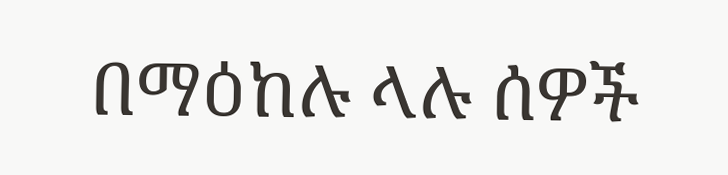በማዕከሉ ላሉ ሰዎች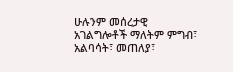ሁሉንም መሰረታዊ አገልግሎቶች ማለትም ምግብ፣ አልባሳት፣ መጠለያ፣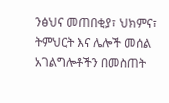ንፅህና መጠበቂያ፣ ህክምና፣ ትምህርት እና ሌሎች መሰል አገልግሎቶችን በመስጠት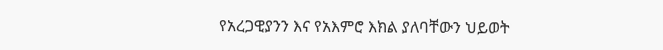የአረጋዊያንን እና የአእምሮ እክል ያለባቸውን ህይወት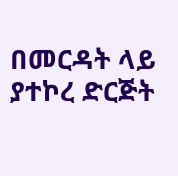በመርዳት ላይ ያተኮረ ድርጅት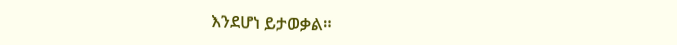እንደሆነ ይታወቃል።